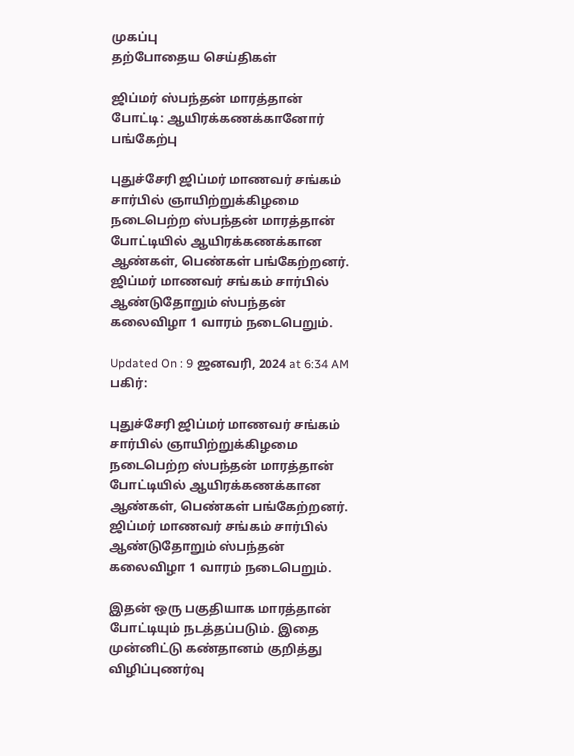முகப்பு
தற்போதைய செய்திகள்

ஜிப்மர் ஸ்பந்தன் மாரத்தான் போட்டி: ஆயிரக்கணக்கானோர் பங்கேற்பு

புதுச்சேரி ஜிப்மர் மாணவர் சங்கம் சார்பில் ஞாயிற்றுக்கிழமை நடைபெற்ற ஸ்பந்தன் மாரத்தான் போட்டியில் ஆயிரக்கணக்கான ஆண்கள், பெண்கள் பங்கேற்றனர். ஜிப்மர் மாணவர் சங்கம் சார்பில் ஆண்டுதோறும் ஸ்பந்தன் கலைவிழா 1 வாரம் நடைபெறும்.

Updated On : 9 ஜனவரி, 2024 at 6:34 AM
பகிர்:

புதுச்சேரி ஜிப்மர் மாணவர் சங்கம் சார்பில் ஞாயிற்றுக்கிழமை நடைபெற்ற ஸ்பந்தன் மாரத்தான் போட்டியில் ஆயிரக்கணக்கான ஆண்கள், பெண்கள் பங்கேற்றனர். ஜிப்மர் மாணவர் சங்கம் சார்பில் ஆண்டுதோறும் ஸ்பந்தன் கலைவிழா 1 வாரம் நடைபெறும்.

இதன் ஒரு பகுதியாக மாரத்தான் போட்டியும் நடத்தப்படும். இதை முன்னிட்டு கண்தானம் குறித்து விழிப்புணர்வு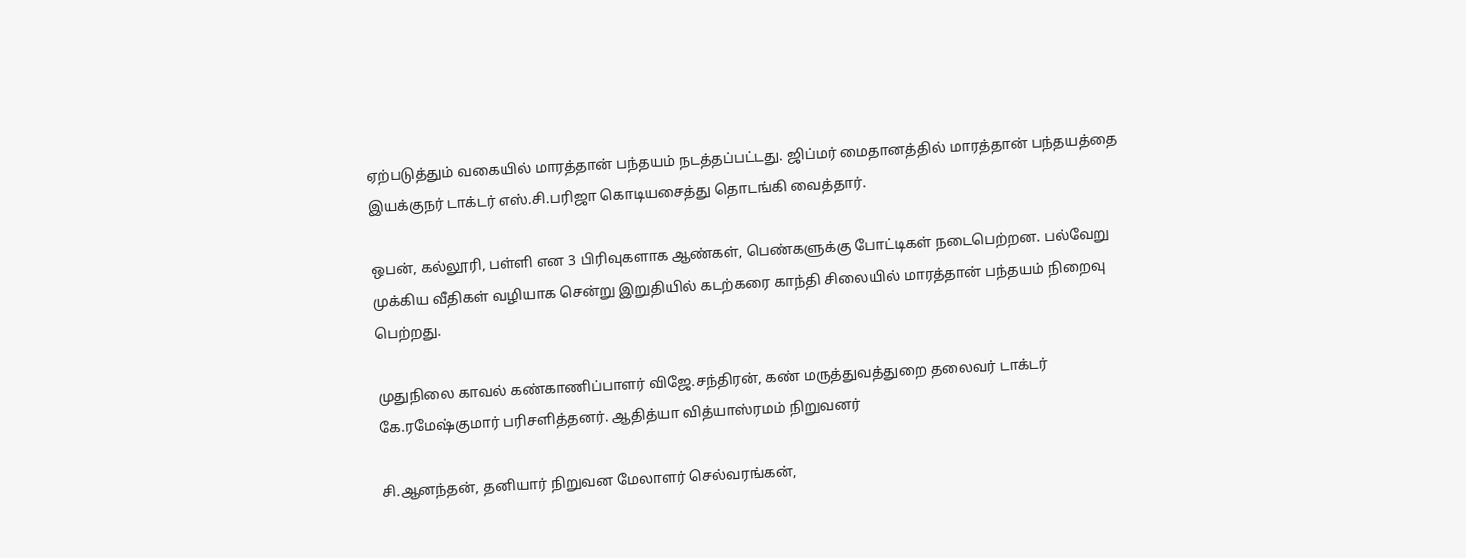ஏற்படுத்தும் வகையில் மாரத்தான் பந்தயம் நடத்தப்பட்டது. ஜிப்மர் மைதானத்தில் மாரத்தான் பந்தயத்தை இயக்குநர் டாக்டர் எஸ்.சி.பரிஜா கொடியசைத்து தொடங்கி வைத்தார்.

ஒபன், கல்லூரி, பள்ளி என 3 பிரிவுகளாக ஆண்கள், பெண்களுக்கு போட்டிகள் நடைபெற்றன. பல்வேறு முக்கிய வீதிகள் வழியாக சென்று இறுதியில் கடற்கரை காந்தி சிலையில் மாரத்தான் பந்தயம் நிறைவு பெற்றது.

முதுநிலை காவல் கண்காணிப்பாளர் விஜே.சந்திரன், கண் மருத்துவத்துறை தலைவர் டாக்டர் கே.ரமேஷ்குமார் பரிசளித்தனர். ஆதித்யா வித்யாஸ்ரமம் நிறுவனர்

சி.ஆனந்தன், தனியார் நிறுவன மேலாளர் செல்வரங்கன்,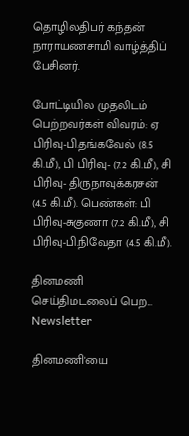தொழிலதிபர் கந்தன் நாராயணசாமி வாழ்த்திப் பேசினர்.

போட்டியில முதலிடம் பெற்றவர்கள் விவரம்: ஏ பிரிவு-பி.தங்கவேல் (8.5 கி.மீ), பி பிரிவு- (7.2 கி.மீ), சி பிரிவு- திருநாவுக்கரசன் (4.5 கி.மீ). பெண்கள்: பி பிரிவு-சுகுணா (7.2 கி.மீ), சி பிரிவு-பி.நிவேதா (4.5 கி.மீ).

தினமணி செய்திமடலைப் பெற... Newsletter

தினமணி'யை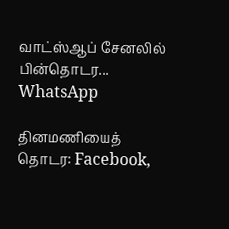வாட்ஸ்ஆப் சேனலில் பின்தொடர... WhatsApp

தினமணியைத் தொடர: Facebook,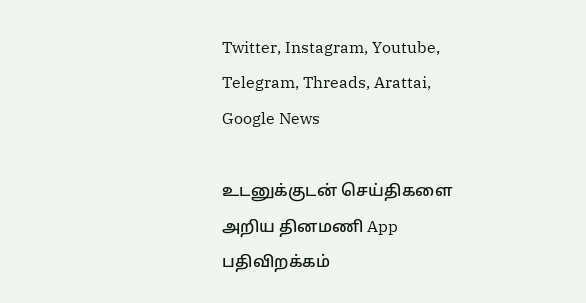Twitter, Instagram, Youtube, Telegram, Threads, Arattai, Google News

உடனுக்குடன் செய்திகளை அறிய தினமணி App பதிவிறக்கம்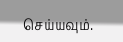செய்யவும்.